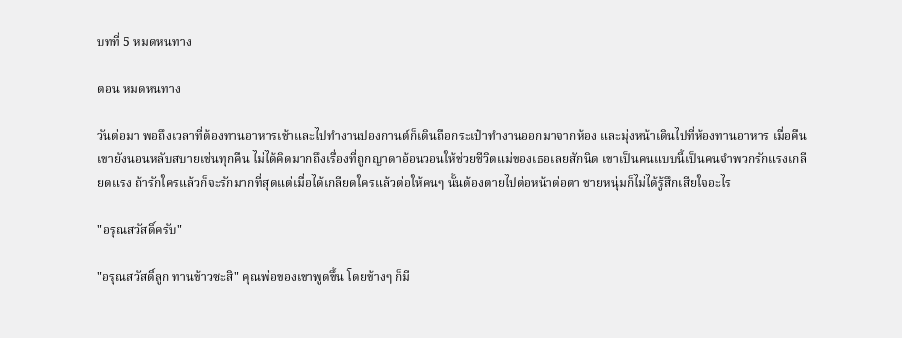บทที่ 5 หมดหนทาง

ตอน หมดหนทาง

วันต่อมา พอถึงเวลาที่ต้องทานอาหารเช้าและไปทำงานปองกานต์ก็เดินถือกระเป๋าทำงานออกมาจากห้อง และมุ่งหน้าเดินไปที่ห้องทานอาหาร เมื่อคืนเขายังนอนหลับสบายเช่นทุกคืน ไม่ได้คิดมากถึงเรื่องที่ถูกญาดาอ้อนวอนให้ช่วยชีวิตแม่ของเธอเลยสักนิด เขาเป็นคนแบบนี้เป็นคนจำพวกรักแรงเกลียดแรง ถ้ารักใครแล้วก็จะรักมากที่สุดแต่เมื่อได้เกลียดใครแล้วต่อให้คนๆ นั้นต้องตายไปต่อหน้าต่อตา ชายหนุ่มก็ไม่ได้รู้สึกเสียใจอะไร

"อรุณสวัสดิ์ครับ"

"อรุณสวัสดิ์ลูก ทานข้าวซะสิ" คุณพ่อของเขาพูดขึ้น โดยข้างๆ ก็มี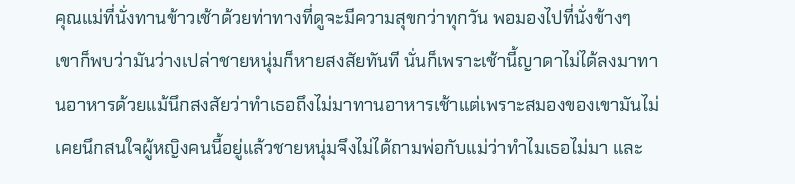คุณแม่ที่นั่งทานข้าวเช้าด้วยท่าทางที่ดูจะมีความสุขกว่าทุกวัน พอมองไปที่นั่งข้างๆ เขาก็พบว่ามันว่างเปล่าชายหนุ่มก็หายสงสัยทันที นั่นก็เพราะเช้านี้ญาดาไม่ได้ลงมาทานอาหารด้วยแม้นึกสงสัยว่าทำเธอถึงไม่มาทานอาหารเช้าแต่เพราะสมองของเขามันไม่เคยนึกสนใจผู้หญิงคนนี้อยู่แล้วชายหนุ่มจึงไม่ได้ถามพ่อกับแม่ว่าทำไมเธอไม่มา และ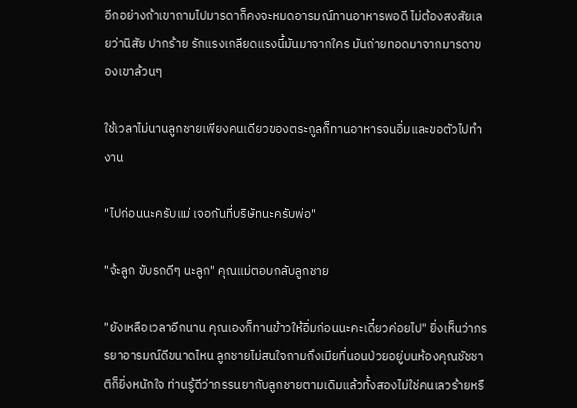อีกอย่างถ้าเขาถามไปมารดาก็คงจะหมดอารมณ์ทานอาหารพอดี ไม่ต้องสงสัยเลยว่านิสัย ปากร้าย รักแรงเกลียดแรงนี้มันมาจากใคร มันถ่ายทอดมาจากมารดาของเขาล้วนๆ

ใช้เวลาไม่นานลูกชายเพียงคนเดียวของตระกูลก็ทานอาหารจนอิ่มและขอตัวไปทำงาน

"ไปก่อนนะครับแม่ เจอกันที่บริษัทนะครับพ่อ"

"จ้ะลูก ขับรถดีๆ นะลูก" คุณแม่ตอบกลับลูกชาย

"ยังเหลือเวลาอีกนาน คุณเองก็ทานข้าวให้อิ่มก่อนนะคะเดี๋ยวค่อยไป" ยิ่งเห็นว่าภรรยาอารมณ์ดีขนาดไหน ลูกชายไม่สนใจถามถึงเมียที่นอนป่วยอยู่บนห้องคุณชัชชาติก็ยิ่งหนักใจ ท่านรู้ดีว่าภรรนยากับลูกชายตามเดิมแล้วทั้งสองไม่ใช่คนเลวร้ายหรื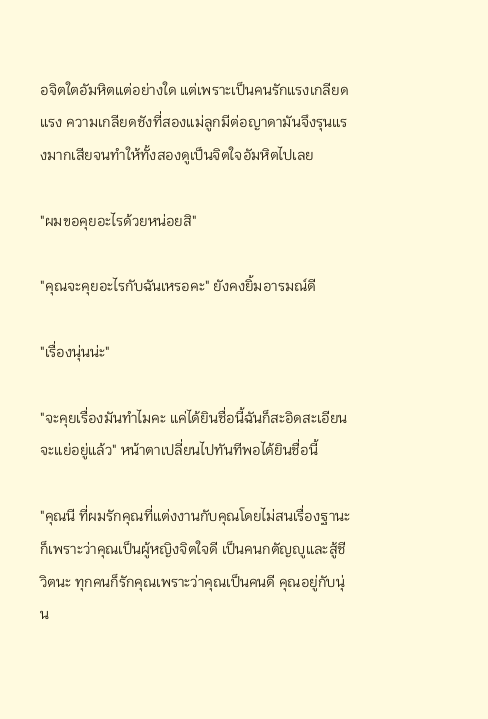อจิตใตอัมหิตแต่อย่างใด แต่เพราะเป็นคนรักแรงเกลียดแรง ความเกลียดชังที่สองแม่ลูกมีต่อญาดามันจึงรุนแรงมากเสียจนทำให้ทั้งสองดูเป็นจิตใจอัมหิตไปเลย

"ผมขอคุยอะไรด้วยหน่อยสิ"

"คุณจะคุยอะไรกับฉันเหรอคะ" ยังคงยิ้มอารมณ์ดี

"เรื่องนุ่นน่ะ"

"จะคุยเรื่องมันทำไมคะ แค่ได้ยินชื่อนี้ฉันก็สะอิดสะเอียนจะแย่อยู่แล้ว" หน้าตาเปลี่ยนไปทันทีพอได้ยินชื่อนี้

"คุณนี ที่ผมรักคุณที่แต่งงานกับคุณโดยไม่สนเรื่องฐานะก็เพราะว่าคุณเป็นผู้หญิงจิตใจดี เป็นคนกตัญญูและสู้ชีวิตนะ ทุกคนก็รักคุณเพราะว่าคุณเป็นคนดี คุณอยู่กับนุ่น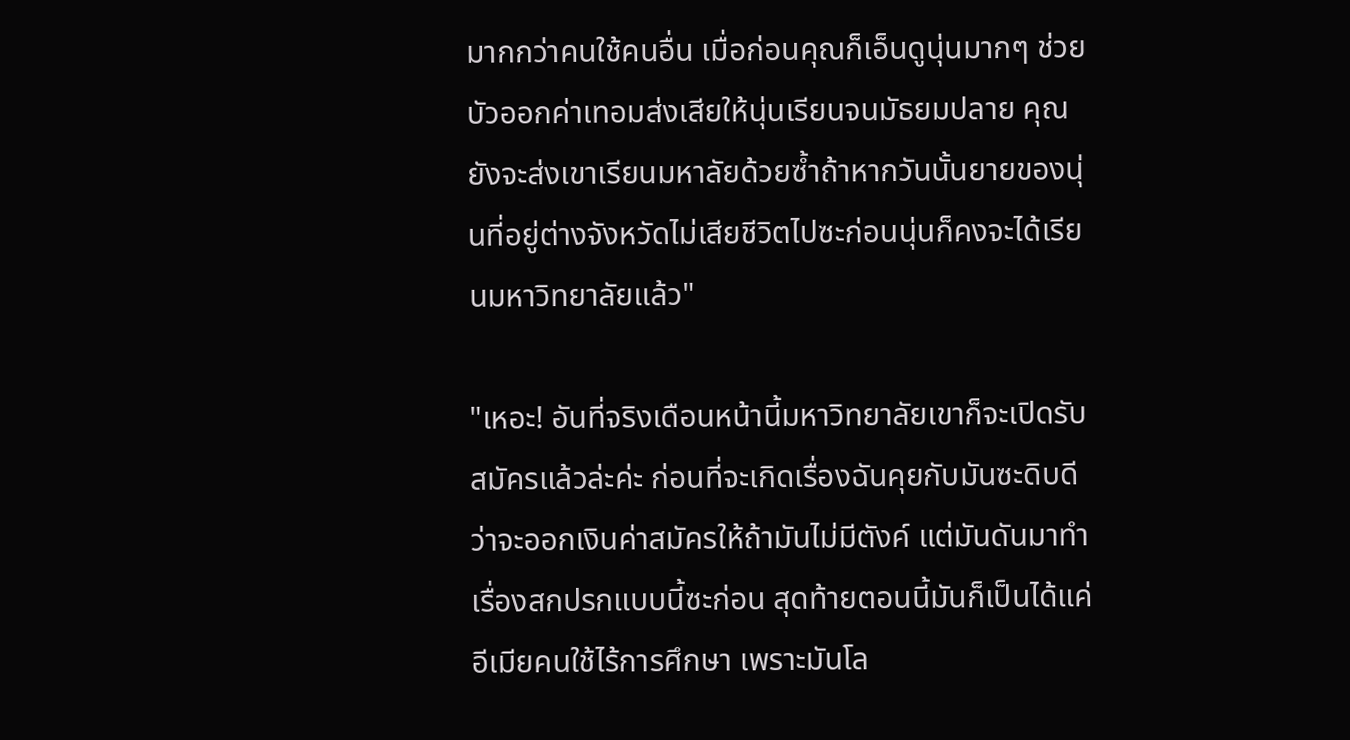มากกว่าคนใช้คนอื่น เมื่อก่อนคุณก็เอ็นดูนุ่นมากๆ ช่วยบัวออกค่าเทอมส่งเสียให้นุ่นเรียนจนมัธยมปลาย คุณยังจะส่งเขาเรียนมหาลัยด้วยซ้ำถ้าหากวันนั้นยายของนุ่นที่อยู่ต่างจังหวัดไม่เสียชีวิตไปซะก่อนนุ่นก็คงจะได้เรียนมหาวิทยาลัยแล้ว"

"เหอะ! อันที่จริงเดือนหน้านี้มหาวิทยาลัยเขาก็จะเปิดรับสมัครแล้วล่ะค่ะ ก่อนที่จะเกิดเรื่องฉันคุยกับมันซะดิบดีว่าจะออกเงินค่าสมัครให้ถ้ามันไม่มีตังค์ แต่มันดันมาทำเรื่องสกปรกแบบนี้ซะก่อน สุดท้ายตอนนี้มันก็เป็นได้แค่อีเมียคนใช้ไร้การศึกษา เพราะมันโล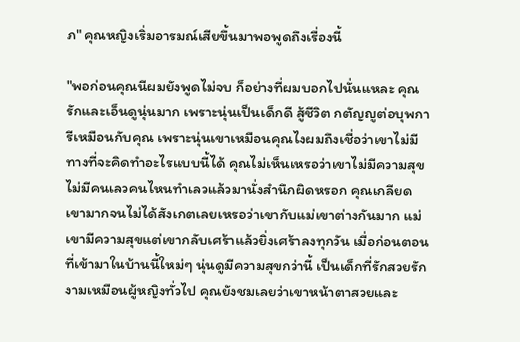ภ" คุณหญิงเริ่มอารมณ์เสียขึ้นมาพอพูดถึงเรื่องนี้

"พอก่อนคุณนีผมยังพูดไม่จบ ก็อย่างที่ผมบอกไปนั่นแหละ คุณรักและเอ็นดูนุ่นมาก เพราะนุ่นเป็นเด็กดี สู้ชีวิต กตัญญูต่อบุพการีเหมือนกับคุณ เพราะนุ่นเขาเหมือนคุณไงผมถึงเชื่อว่าเขาไม่มีทางที่จะคิดทำอะไรแบบนี้ได้ คุณไม่เห็นเหรอว่าเขาไม่มีความสุข ไม่มีคนเลวคนไหนทำเลวแล้วมานั่งสำนึกผิดหรอก คุณเกลียดเขามากจนไม่ได้สังเกตเลยเหรอว่าเขากับแม่เขาต่างกันมาก แม่เขามีความสุขแต่เขากลับเศร้าแล้วยิ่งเศร้าลงทุกวัน เมื่อก่อนตอนที่เข้ามาในบ้านนี้ใหม่ๆ นุ่นดูมีความสุขกว่านี้ เป็นเด็กที่รักสวยรักงามเหมือนผู้หญิงทั่วไป คุณยังชมเลยว่าเขาหน้าตาสวยและ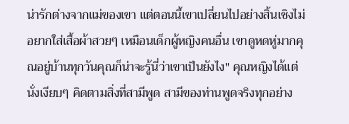น่ารักต่างจากแม่ของเขา แต่ตอนนี้เขาเปลี่ยนไปอย่างสิ้นเชิงไม่อยากใส่เสื้อผ้าสวยๆ เหมือนเด็กผู้หญิงคนอื่น เขาดูหดหู่มากคุณอยู่บ้านทุกวันคุณก็น่าจะรู้นี่ว่าเขาเป็นยังไง" คุณหญิงได้แต่นั่งเงียบๆ คิดตามสิ่งที่สามีพูด สามีของท่านพูดจริงทุกอย่าง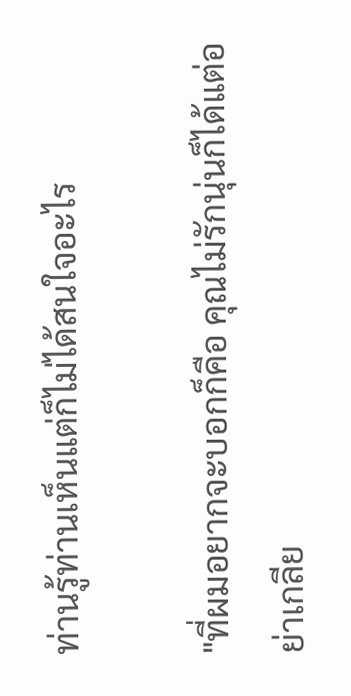ท่านรู้ท่านเห็นแต่ก็ไม่ได้สนใจอะไร

"ที่ผมอยากจะบอกก็คือ คุณไม่รักนุ่นก็ได้แต่อย่าเกลีย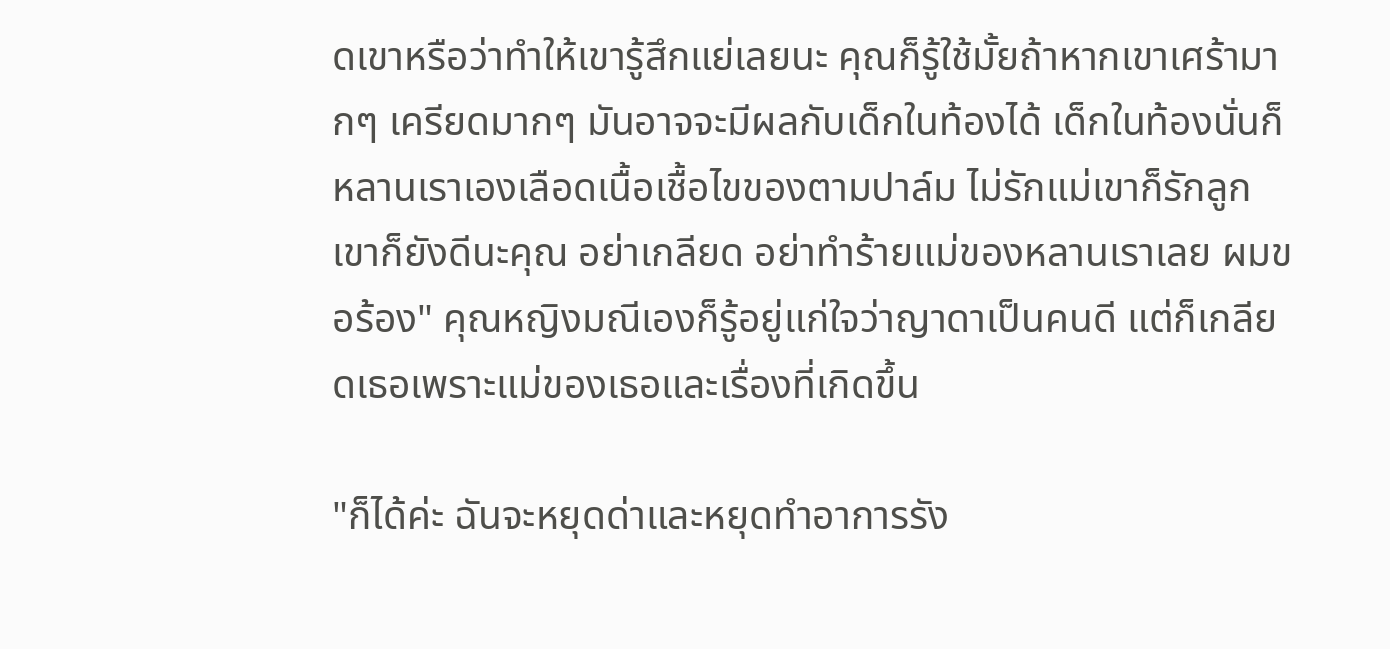ดเขาหรือว่าทำให้เขารู้สึกแย่เลยนะ คุณก็รู้ใช้มั้ยถ้าหากเขาเศร้ามากๆ เครียดมากๆ มันอาจจะมีผลกับเด็กในท้องได้ เด็กในท้องนั่นก็หลานเราเองเลือดเนื้อเชื้อไขของตามปาล์ม ไม่รักแม่เขาก็รักลูกเขาก็ยังดีนะคุณ อย่าเกลียด อย่าทำร้ายแม่ของหลานเราเลย ผมขอร้อง" คุณหญิงมณีเองก็รู้อยู่แก่ใจว่าญาดาเป็นคนดี แต่ก็เกลียดเธอเพราะแม่ของเธอและเรื่องที่เกิดขึ้น

"ก็ได้ค่ะ ฉันจะหยุดด่าและหยุดทำอาการรัง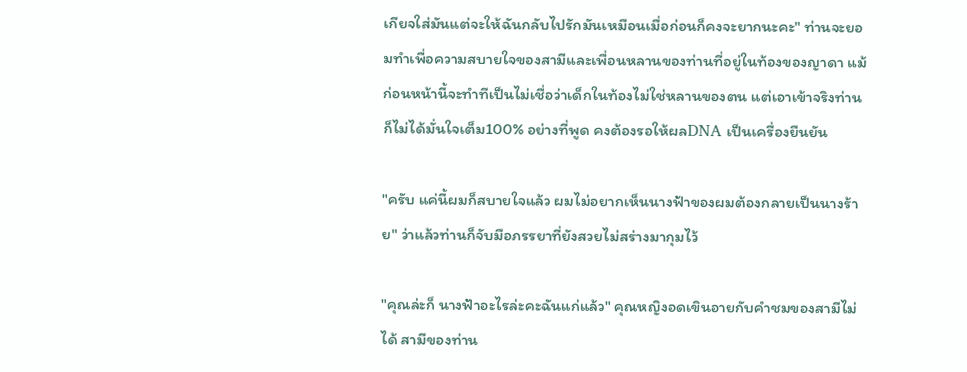เกียจใส่มันแต่จะให้ฉันกลับไปรักมันเหมือนเมื่อก่อนก็คงจะยากนะคะ" ท่านจะยอมทำเพื่อความสบายใจของสามีและเพื่อนหลานของท่านที่อยู่ในท้องของญาดา แม้ก่อนหน้านี้จะทำทีเป็นไม่เชื่อว่าเด็กในท้องไม่ใช่หลานของตน แต่เอาเข้าจริงท่านก็ไม่ได้มั่นใจเต็ม100% อย่างที่พูด คงต้องรอให้ผลDNA เป็นเครื่องยืนยัน

"ครับ แค่นี้ผมก็สบายใจแล้ว ผมไม่อยากเห็นนางฟ้าของผมต้องกลายเป็นนางร้าย" ว่าแล้วท่านก็จับมือภรรยาที่ยังสวยไม่สร่างมากุมไว้

"คุณล่ะก็ นางฟ้าอะไรล่ะคะฉันแก่แล้ว" คุณหญิงอดเขินอายกับคำชมของสามีไม่ได้ สามีของท่าน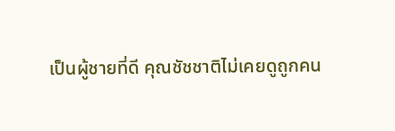เป็นผู้ชายที่ดี คุณชัชชาติไม่เคยดูถูกคน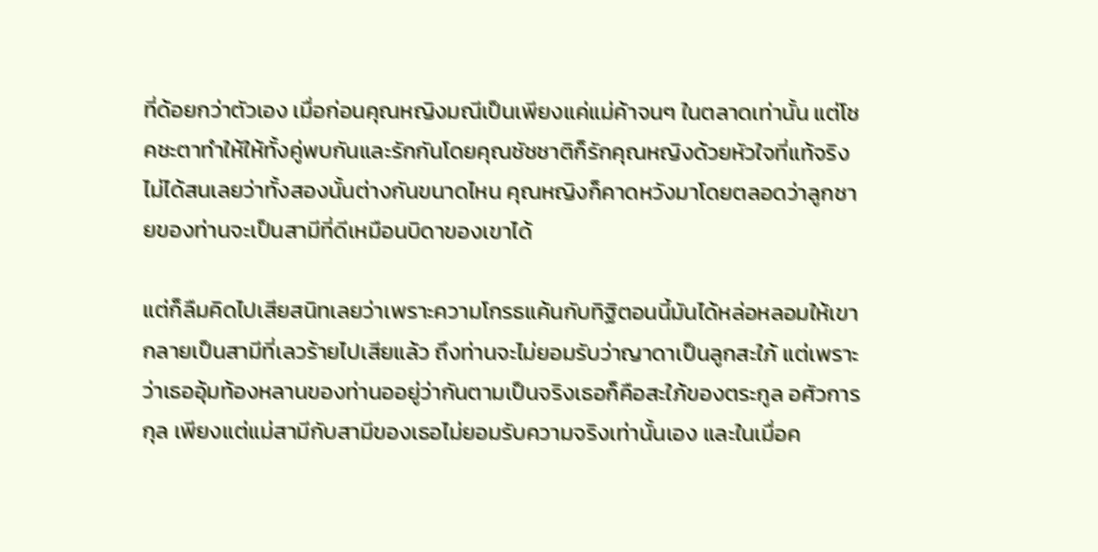ที่ด้อยกว่าตัวเอง เมื่อก่อนคุณหญิงมณีเป็นเพียงแค่แม่ค้าจนๆ ในตลาดเท่านั้น แต่โชคชะตาทำให้ให้ทั้งคู่พบกันและรักกันโดยคุณชัชชาติก็รักคุณหญิงด้วยหัวใจที่แท้จริงไม่ได้สนเลยว่าทั้งสองนั้นต่างกันขนาดไหน คุณหญิงก็คาดหวังมาโดยตลอดว่าลูกชายของท่านจะเป็นสามีที่ดีเหมือนบิดาของเขาได้

แต่ก็ลืมคิดไปเสียสนิทเลยว่าเพราะความโกรธแค้นกับทิฐิตอนนี้มันได้หล่อหลอมให้เขากลายเป็นสามีที่เลวร้ายไปเสียแล้ว ถึงท่านจะไม่ยอมรับว่าญาดาเป็นลูกสะใภ้ แต่เพราะว่าเธออุ้มท้องหลานของท่านออยู่ว่ากันตามเป็นจริงเธอก็คือสะใภ้ของตระกูล อศัวการกุล เพียงแต่แม่สามีกับสามีของเธอไม่ยอมรับความจริงเท่านั้นเอง และในเมื่อค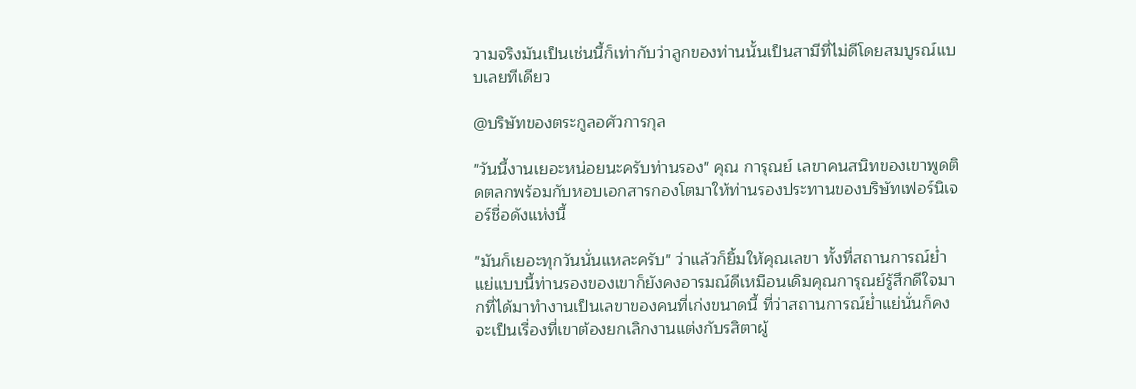วามจริงมันเป็นเช่นนี้ก็เท่ากับว่าลูกของท่านนั้นเป็นสามีที่ไม่ดีโดยสมบูรณ์แบบเลยทีเดียว

@บริษัทของตระกูลอศัวการกุล

"วันนี้งานเยอะหน่อยนะครับท่านรอง" คุณ การุณย์ เลขาคนสนิทของเขาพูดติดตลกพร้อมกับหอบเอกสารกองโตมาให้ท่านรองประทานของบริษัทเฟอร์นิเจอร์ชื่อดังแห่งนี้

"มันก็เยอะทุกวันนั่นแหละครับ" ว่าแล้วก็ยิ้มให้คุณเลขา ทั้งที่สถานการณ์ย่ำแย่แบบนี้ท่านรองของเขาก็ยังคงอารมณ์ดีเหมือนเดิมคุณการุณย์รู้สึกดีใจมากที่ได้มาทำงานเป็นเลขาของคนที่เก่งขนาดนี้ ที่ว่าสถานการณ์ย่ำแย่นั่นก็คงจะเป็นเรื่องที่เขาต้องยกเลิกงานแต่งกับรสิตาผู้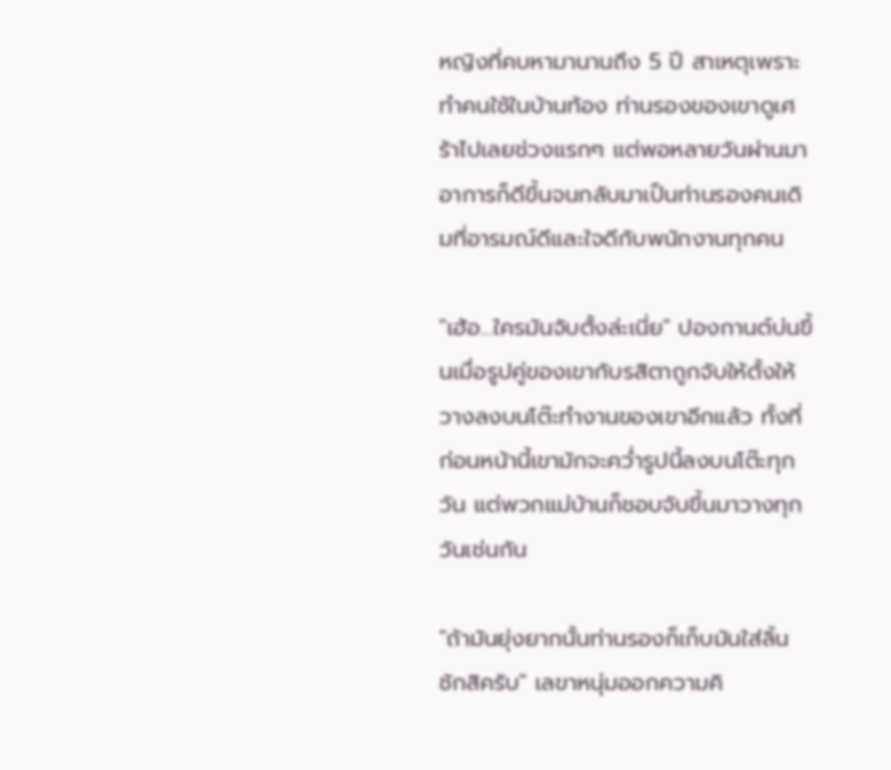หญิงที่คบหามานานถึง 5 ปี สาเหตุเพราะทำคนใช้ในบ้านท้อง ท่านรองของเขาดูเศร้าไปเลยช่วงแรกๆ แต่พอหลายวันผ่านมาอาการก็ดีขึ้นจนกลับมาเป็นท่านรองคนเดิมที่อารมณ์ดีและใจดีกับพนักงานทุกคน

"เฮ้อ...ใครมันจับตั้งล่ะเนี่ย" ปองกานต์บ่นขึ้นเมื่อรูปคู่ของเขากับรสิตาถูกจับให้ตั้งให้วางลงบนโต๊ะทำงานของเขาอีกแล้ว ทั้งที่ก่อนหน้านี้เขามักจะคว่ำรูปนี้ลงบนโต๊ะทุกวัน แต่พวกแม่บ้านก็ชอบจับขึ้นมาวางทุกวันเช่นกัน

"ถ้ามันยุ่งยากนั้นท่านรองก็เก็บมันใส่ลิ้นชักสิครับ" เลขาหนุ่มออกความคิ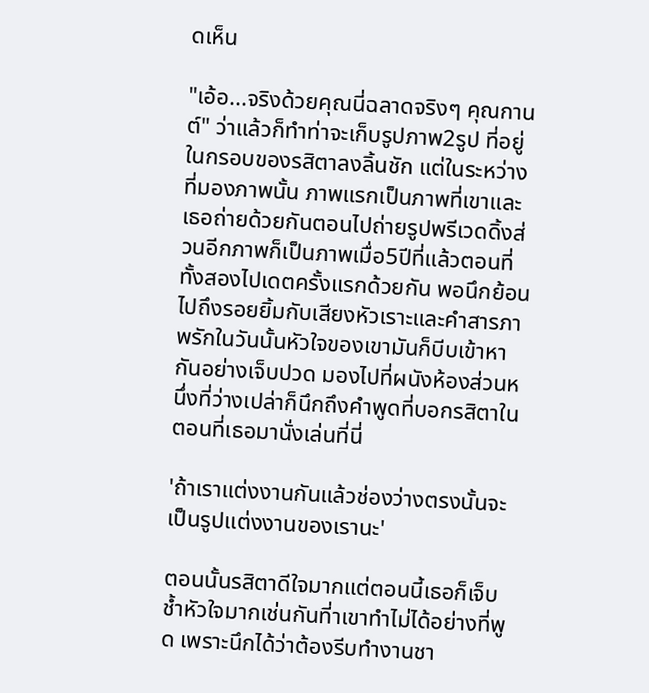ดเห็น

"เอ้อ...จริงด้วยคุณนี่ฉลาดจริงๆ คุณกานต์" ว่าแล้วก็ทำท่าจะเก็บรูปภาพ2รูป ที่อยู่ในกรอบของรสิตาลงลิ้นชัก แต่ในระหว่างที่มองภาพนั้น ภาพแรกเป็นภาพที่เขาและเธอถ่ายด้วยกันตอนไปถ่ายรูปพรีเวดดิ้งส่วนอีกภาพก็เป็นภาพเมื่อ5ปีที่แล้วตอนที่ทั้งสองไปเดตครั้งแรกด้วยกัน พอนึกย้อนไปถึงรอยยิ้มกับเสียงหัวเราะและคำสารภาพรักในวันนั้นหัวใจของเขามันก็บีบเข้าหากันอย่างเจ็บปวด มองไปที่ผนังห้องส่วนหนึ่งที่ว่างเปล่าก็นึกถึงคำพูดที่บอกรสิตาในตอนที่เธอมานั่งเล่นที่นี่

'ถ้าเราแต่งงานกันแล้วช่องว่างตรงนั้นจะเป็นรูปแต่งงานของเรานะ'

ตอนนั้นรสิตาดีใจมากแต่ตอนนี้เธอก็เจ็บช้ำหัวใจมากเช่นกันที่าเขาทำไม่ได้อย่างที่พูด เพราะนึกได้ว่าต้องรีบทำงานชา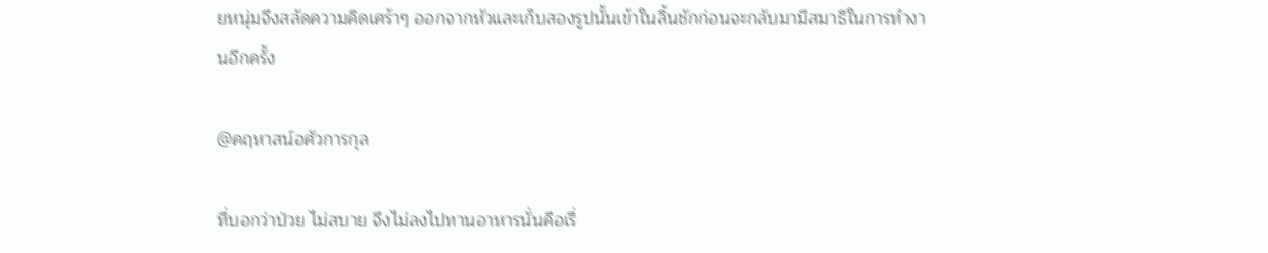ยหนุ่มจึงสลัดความคิดเศร้าๆ ออกจากหัวและเก็บสองรูปนั้นเข้าในลิ้นชักก่อนจะกลับมามีสมาธิในการทำงานอีกครั้ง

@คฤหาสน์อศัวการกุล

ที่บอกว่าป่วย ไม่สบาย จึงไม่ลงไปทานอาหารนั่นคือเรื่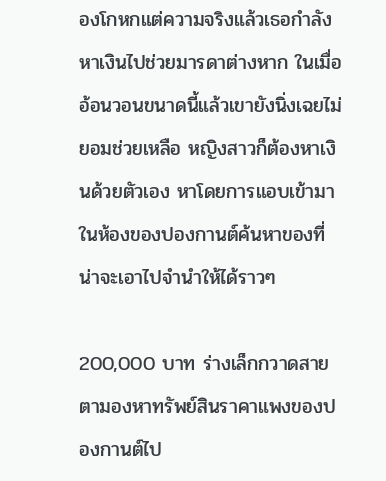องโกหกแต่ความจริงแล้วเธอกำลังหาเงินไปช่วยมารดาต่างหาก ในเมื่ออ้อนวอนขนาดนี้แล้วเขายังนิ่งเฉยไม่ยอมช่วยเหลือ หญิงสาวก็ต้องหาเงินด้วยตัวเอง หาโดยการแอบเข้ามาในห้องของปองกานต์ค้นหาของที่น่าจะเอาไปจำนำให้ได้ราวๆ

200,000 บาท ร่างเล็กกวาดสายตามองหาทรัพย์สินราคาแพงของปองกานต์ไป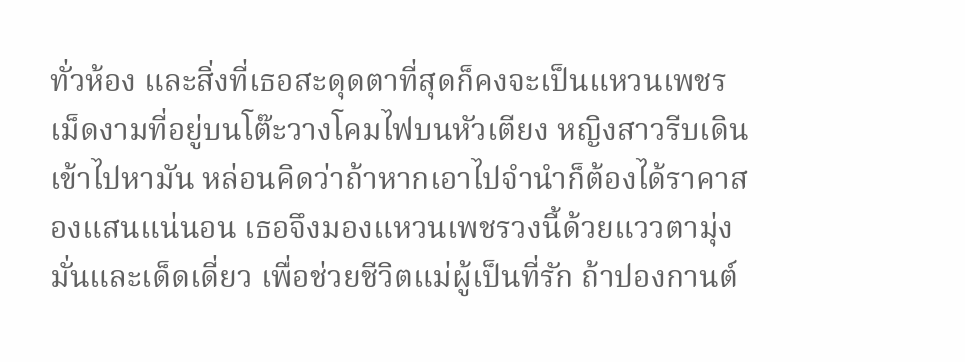ทั่วห้อง และสิ่งที่เธอสะดุดตาที่สุดก็คงจะเป็นแหวนเพชรเม็ดงามที่อยู่บนโต๊ะวางโคมไฟบนหัวเตียง หญิงสาวรีบเดินเข้าไปหามัน หล่อนคิดว่าถ้าหากเอาไปจำนำก็ต้องได้ราคาสองแสนแน่นอน เธอจึงมองแหวนเพชรวงนี้ด้วยแววตามุ่งมั่นและเด็ดเดี่ยว เพื่อช่วยชีวิตแม่ผู้เป็นที่รัก ถ้าปองกานต์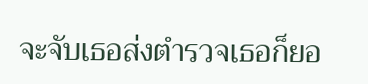จะจับเธอส่งตำรวจเธอก็ยอ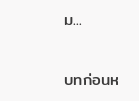ม...

บทก่อนห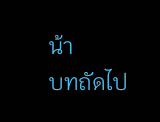น้า
บทถัดไป